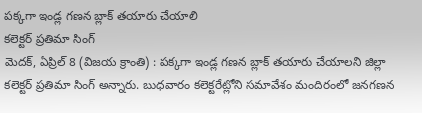పక్కగా ఇండ్ల గణన బ్లాక్ తయారు చేయాలి
కలెక్టర్ ప్రతిమా సింగ్
మెదక్, ఏప్రిల్ 8 (విజయ క్రాంతి) : పక్కగా ఇండ్ల గణన బ్లాక్ తయారు చేయాలని జిల్లా కలెక్టర్ ప్రతిమా సింగ్ అన్నారు. బుధవారం కలెక్టరేట్లోని సమావేశం మందిరంలో జనగణన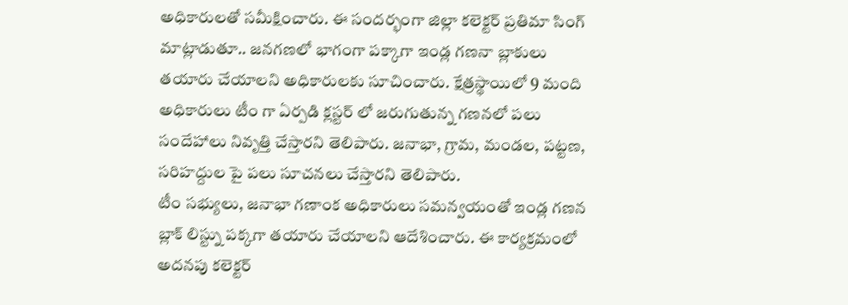అధికారులతో సమీక్షించారు. ఈ సందర్భంగా జిల్లా కలెక్టర్ ప్రతిమా సింగ్ మాట్లాడుతూ.. జనగణలో భాగంగా పక్కాగా ఇండ్ల గణనా బ్లాకులు తయారు చేయాలని అధికారులకు సూచించారు. క్షేత్రస్థాయిలో 9 మంది అధికారులు టీం గా ఏర్పడి క్లస్టర్ లో జరుగుతున్న గణనలో పలు సందేహాలు నివృత్తి చేస్తారని తెలిపారు. జనాభా, గ్రామ, మండల, పట్టణ, సరిహద్దుల పై పలు సూచనలు చేస్తారని తెలిపారు.
టీం సభ్యులు, జనాభా గణాంక అధికారులు సమన్వయంతో ఇండ్ల గణన బ్లాక్ లిస్ట్ను పక్కగా తయారు చేయాలని ఆదేశించారు. ఈ కార్యక్రమంలో అదనపు కలెక్టర్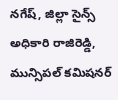నగేష్, జిల్లా సైన్స్ అధికారి రాజిరెడ్డి, మున్సిపల్ కమిషనర్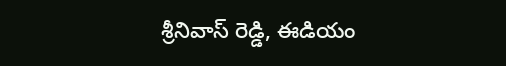శ్రీనివాస్ రెడ్డి, ఈడియం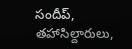సందీప్, తహాసిల్దారులు,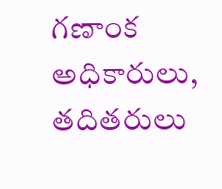గణాంక అధికారులు, తదితరులు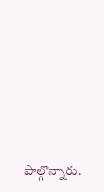పాల్గొన్నారు.